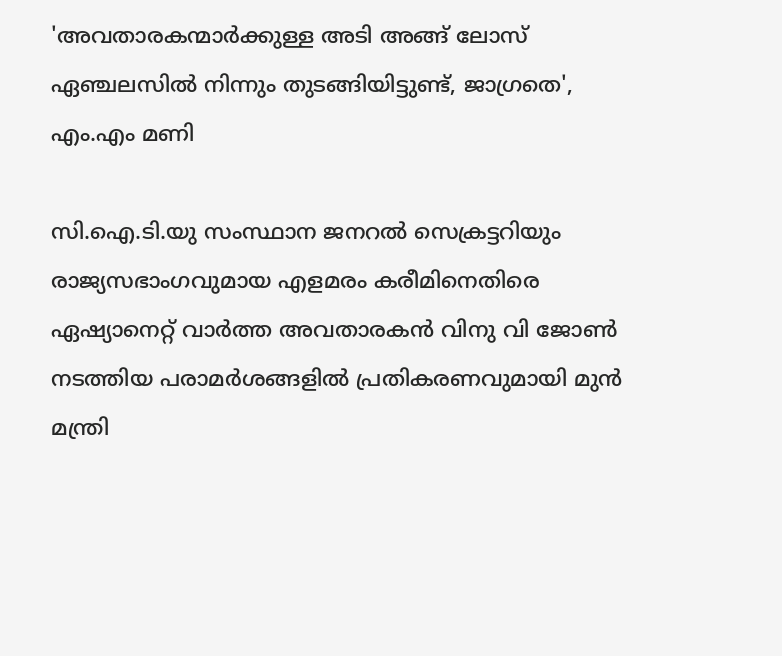'അവതാരകന്മാര്‍ക്കുള്ള അടി അങ്ങ് ലോസ് ഏഞ്ചലസില്‍ നിന്നും തുടങ്ങിയിട്ടുണ്ട്, ജാഗ്രതെ', എം.എം മണി

സി.ഐ.ടി.യു സംസ്ഥാന ജനറല്‍ സെക്രട്ടറിയും രാജ്യസഭാംഗവുമായ എളമരം കരീമിനെതിരെ ഏഷ്യാനെറ്റ് വാര്‍ത്ത അവതാരകന്‍ വിനു വി ജോണ്‍ നടത്തിയ പരാമര്‍ശങ്ങളില്‍ പ്രതികരണവുമായി മുന്‍ മന്ത്രി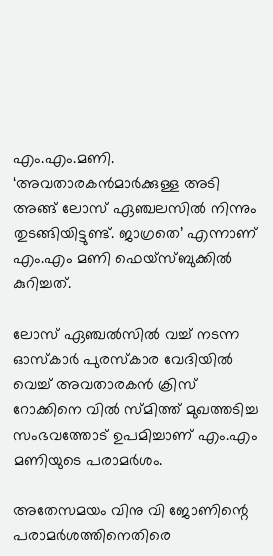എം.എം.മണി. ‘അവതാരകന്‍മാര്‍ക്കുള്ള അടി അങ്ങ് ലോസ് ഏഞ്ചലസില്‍ നിന്നും തുടങ്ങിയിട്ടുണ്ട്. ജാഗ്രതെ’ എന്നാണ് എം.എം മണി ഫെയ്‌സ്ബുക്കില്‍ കുറിച്ചത്.

ലോസ് ഏഞ്ചല്‍സില്‍ വച്ച് നടന്ന ഓസ്‌കാര്‍ പുരസ്‌കാര വേദിയില്‍ വെച്ച് അവതാരകന്‍ ക്രിസ് റോക്കിനെ വില്‍ സ്മിത്ത് മുഖത്തടിച്ച സംഭവത്തോട് ഉപമിച്ചാണ് എം.എം മണിയുടെ പരാമര്‍ശം.

അതേസമയം വിനു വി ജോണിന്റെ പരാമര്‍ശത്തിനെതിരെ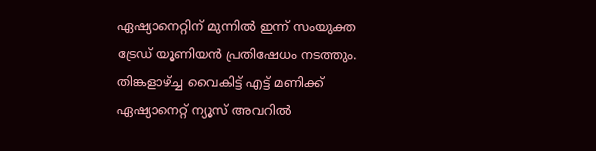ഏഷ്യാനെറ്റിന് മുന്നില്‍ ഇന്ന് സംയുക്ത ട്രേഡ് യൂണിയന്‍ പ്രതിഷേധം നടത്തും. തിങ്കളാഴ്ച്ച വൈകിട്ട് എട്ട് മണിക്ക് ഏഷ്യാനെറ്റ് ന്യൂസ് അവറില്‍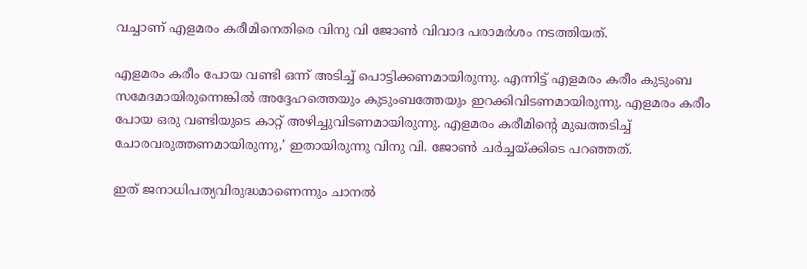വച്ചാണ് എളമരം കരീമിനെതിരെ വിനു വി ജോണ്‍ വിവാദ പരാമര്‍ശം നടത്തിയത്.

എളമരം കരീം പോയ വണ്ടി ഒന്ന് അടിച്ച് പൊട്ടിക്കണമായിരുന്നു. എന്നിട്ട് എളമരം കരീം കുടുംബ സമേദമായിരുന്നെങ്കില്‍ അദ്ദേഹത്തെയും കുടുംബത്തേയും ഇറക്കിവിടണമായിരുന്നു. എളമരം കരീം പോയ ഒരു വണ്ടിയുടെ കാറ്റ് അഴിച്ചുവിടണമായിരുന്നു. എളമരം കരീമിന്റെ മുഖത്തടിച്ച് ചോരവരുത്തണമായിരുന്നു,’ ഇതായിരുന്നു വിനു വി. ജോണ്‍ ചര്‍ച്ചയ്ക്കിടെ പറഞ്ഞത്.

ഇത് ജനാധിപത്യവിരുദ്ധമാണെന്നും ചാനല്‍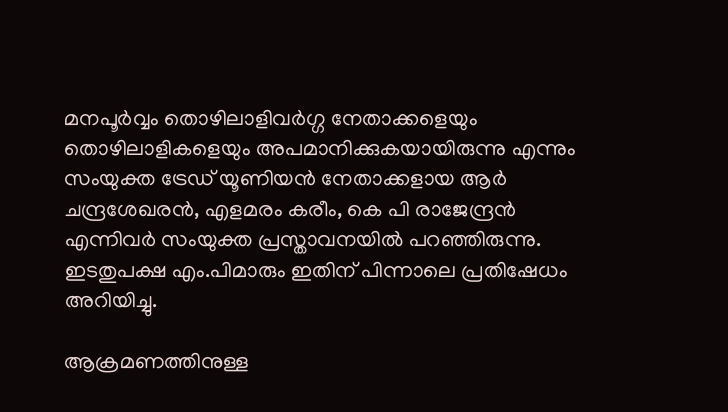മനപൂര്‍വ്വം തൊഴിലാളിവര്‍ഗ്ഗ നേതാക്കളെയും തൊഴിലാളികളെയും അപമാനിക്കുകയായിരുന്നു എന്നും സംയുക്ത ട്രേഡ് യൂണിയന്‍ നേതാക്കളായ ആര്‍ ചന്ദ്രശേഖരന്‍, എളമരം കരീം, കെ പി രാജേന്ദ്രന്‍ എന്നിവര്‍ സംയുക്ത പ്രസ്താവനയില്‍ പറഞ്ഞിരുന്നു. ഇടതുപക്ഷ എം.പിമാരും ഇതിന് പിന്നാലെ പ്രതിഷേധം അറിയിച്ചു.

ആക്രമണത്തിനുള്ള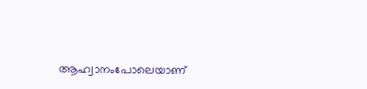ആഹ്വാനംപോലെയാണ്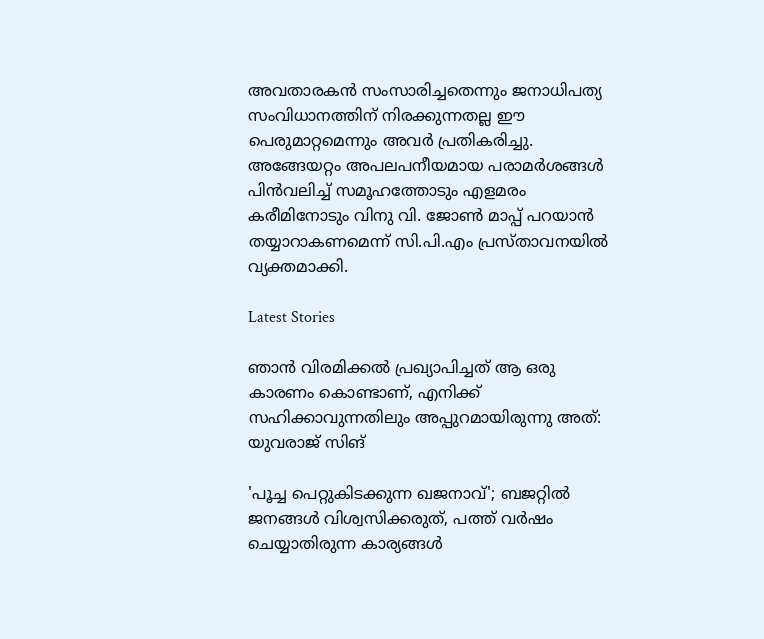അവതാരകന്‍ സംസാരിച്ചതെന്നും ജനാധിപത്യ സംവിധാനത്തിന് നിരക്കുന്നതല്ല ഈ പെരുമാറ്റമെന്നും അവര്‍ പ്രതികരിച്ചു. അങ്ങേയറ്റം അപലപനീയമായ പരാമര്‍ശങ്ങള്‍ പിന്‍വലിച്ച് സമൂഹത്തോടും എളമരം കരീമിനോടും വിനു വി. ജോണ്‍ മാപ്പ് പറയാന്‍ തയ്യാറാകണമെന്ന് സി.പി.എം പ്രസ്താവനയില്‍ വ്യക്തമാക്കി.

Latest Stories

ഞാൻ വിരമിക്കൽ പ്രഖ്യാപിച്ചത് ആ ഒരു കാരണം കൊണ്ടാണ്, എനിക്ക് സഹിക്കാവുന്നതിലും അപ്പുറമായിരുന്നു അത്: യുവരാജ് സിങ്

'പൂച്ച പെറ്റുകിട‌ക്കുന്ന ഖജനാവ്'; ബജറ്റിൽ ജനങ്ങൾ വിശ്വസിക്കരുത്, പത്ത് വർഷം ചെയ്യാതിരുന്ന കാര്യങ്ങൾ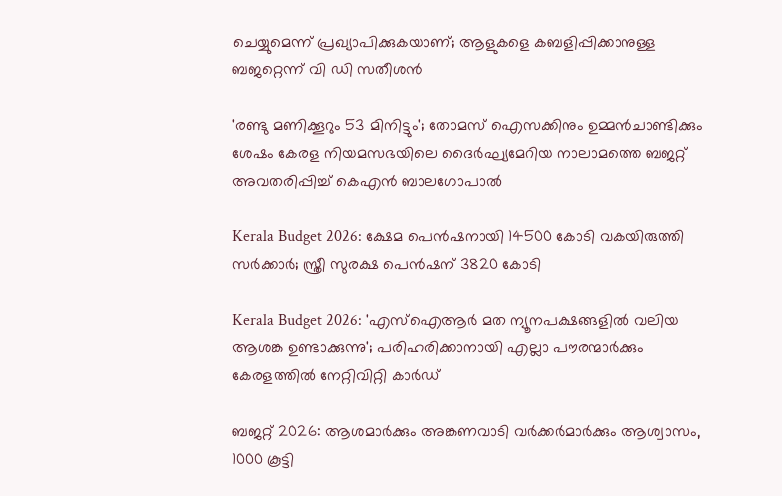ചെയ്യുമെന്ന് പ്രഖ്യാപിക്കുകയാണ്; ആളുകളെ കബളിപ്പിക്കാനുള്ള ബജറ്റെന്ന് വി ഡി സതീശൻ

'രണ്ടു മണിക്കൂറും 53 മിനിട്ടും'; തോമസ് ഐസക്കിനും ഉമ്മൻചാണ്ടിക്കും ശേഷം കേരള നിയമസഭയിലെ ദൈര്‍ഘ്യമേറിയ നാലാമത്തെ ബജറ്റ് അവതരിപ്പിച്ച് കെഎൻ ബാലഗോപാൽ

Kerala Budget 2026: ക്ഷേമ പെൻഷനായി 14500 കോടി വകയിരുത്തി സർക്കാർ; സ്ത്രീ സുരക്ഷ പെൻഷന് 3820 കോടി

Kerala Budget 2026: 'എസ്ഐആർ മത ന്യൂനപക്ഷങ്ങളിൽ വലിയ ആശങ്ക ഉണ്ടാക്കുന്നു'; പരിഹരിക്കാനായി എല്ലാ പൗരന്മാർക്കും കേരളത്തിൽ നേറ്റിവിറ്റി കാർഡ്

ബജറ്റ് 2026: ആശമാർക്കും അങ്കണവാടി വർക്കർമാർക്കും ആശ്വാസം, 1000 കൂട്ടി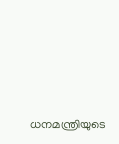ധനമന്ത്രിയുടെ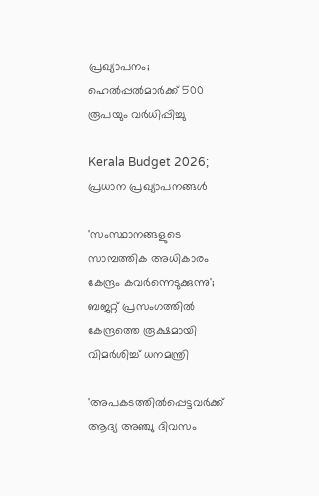പ്രഖ്യാപനം; ഹെൽപ്പൽമാർക്ക് 500 രൂപയും വർധിപ്പിച്ചു

Kerala Budget 2026; പ്രധാന പ്രഖ്യാപനങ്ങൾ

'സംസ്ഥാനങ്ങളുടെ സാമ്പത്തിക അധികാരം കേന്ദ്രം കവര്‍ന്നെടുക്കുന്നു'; ബജറ്റ് പ്രസംഗത്തില്‍ കേന്ദ്രത്തെ രൂക്ഷമായി വിമര്‍ശിച്ച് ധനമന്ത്രി

'അപകടത്തിൽപ്പെട്ടവർക്ക് ആദ്യ അഞ്ചു ദിവസം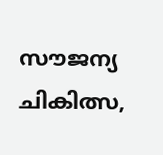സൗജന്യ ചികിത്സ,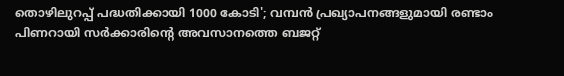തൊഴിലുറപ്പ് പദ്ധതിക്കായി 1000 കോടി'; വമ്പൻ പ്രഖ്യാപനങ്ങളുമായി രണ്ടാം പിണറായി സർക്കാരിൻ്റെ അവസാനത്തെ ബജറ്റ്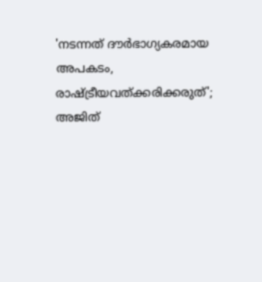'നടന്നത് ദൗര്‍ഭാഗ്യകരമായ അപകടം, രാഷ്ട്രീയവത്ക്കരിക്കരുത്'; അജിത്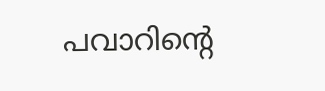പവാറിന്റെ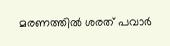മരണത്തില്‍ ശരത് പവാർ